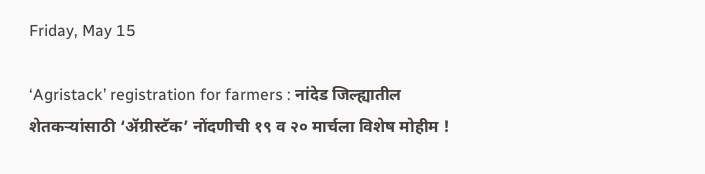Friday, May 15

‘Agristack’ registration for farmers : नांदेड जिल्ह्यातील शेतकऱ्यांसाठी ‘ॲग्रीस्टॅक’ नोंदणीची १९ व २० मार्चला विशेष मोहीम !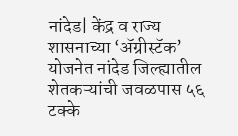नांदेड| केंद्र व राज्य शासनाच्या ‘ॲग्रीस्टॅक’ योजनेत नांदेड जिल्ह्यातील शेतकऱ्यांची जवळपास ५६ टक्के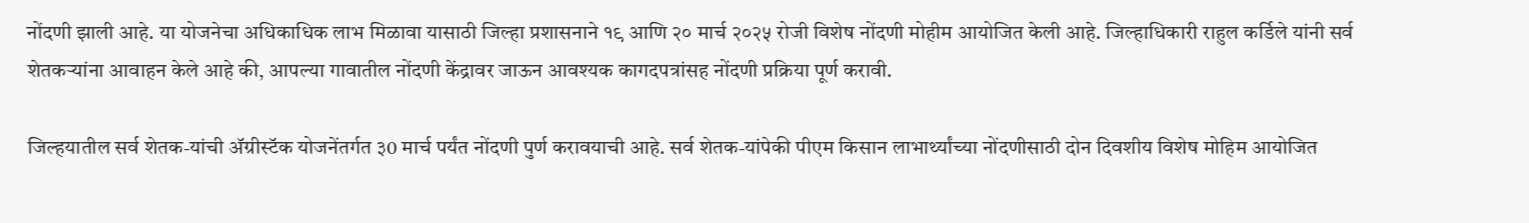नोंदणी झाली आहे. या योजनेचा अधिकाधिक लाभ मिळावा यासाठी जिल्हा प्रशासनाने १९ आणि २० मार्च २०२५ रोजी विशेष नोंदणी मोहीम आयोजित केली आहे. जिल्हाधिकारी राहुल कर्डिले यांनी सर्व शेतकऱ्यांना आवाहन केले आहे की, आपल्या गावातील नोंदणी केंद्रावर जाऊन आवश्यक कागदपत्रांसह नोंदणी प्रक्रिया पूर्ण करावी.

जिल्‍हयातील सर्व शेतक-यांची ॲग्रीस्‍टॅक योजनेंतर्गत ३0 मार्च पर्यंत नोंदणी पुर्ण करावयाची आहे. सर्व शेतक-यांपेकी पीएम किसान लाभार्थ्‍यांच्‍या नोंदणीसाठी दोन दिवशीय विशेष मोहिम आयोजित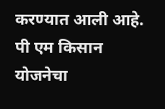करण्‍यात आली आहे. पी एम किसान योजनेचा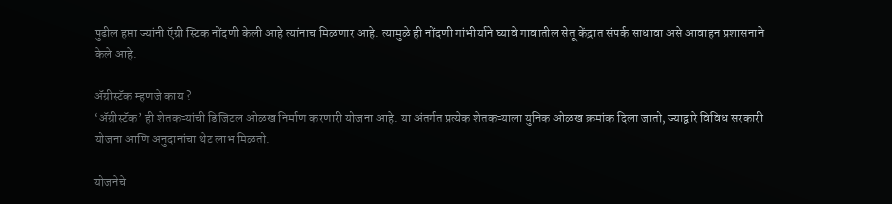पुढील हप्ता ज्यांनी ऍग्री स्टिक नोंदणी केली आहे त्यांनाच मिळणार आहे. त्यामुळे ही नोंदणी गांभीर्याने घ्यावे गावातील सेतू केंद्रात संपर्क साधावा असे आवाहन प्रशासनाने केले आहे.

ॲग्रीस्टॅक म्हणजे काय ?
‘ॲग्रीस्टॅक’ ही शेतकऱ्यांची डिजिटल ओळख निर्माण करणारी योजना आहे. या अंतर्गत प्रत्येक शेतकऱ्याला युनिक ओळख क्रमांक दिला जातो, ज्याद्वारे विविध सरकारी योजना आणि अनुदानांचा थेट लाभ मिळतो.

योजनेचे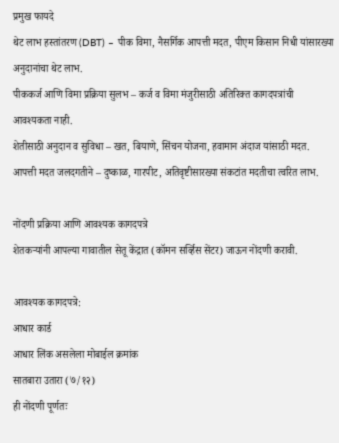प्रमुख फायदे
थेट लाभ हस्तांतरण (DBT) – पीक विमा, नैसर्गिक आपत्ती मदत, पीएम किसान निधी यांसारख्या अनुदानांचा थेट लाभ.
पीककर्ज आणि विमा प्रक्रिया सुलभ – कर्ज व विमा मंजुरीसाठी अतिरिक्त कागदपत्रांची आवश्यकता नाही.
शेतीसाठी अनुदान व सुविधा – खत, बियाणे, सिंचन योजना, हवामान अंदाज यांसाठी मदत. आपत्ती मदत जलदगतीने – दुष्काळ, गारपीट, अतिवृष्टीसारख्या संकटांत मदतीचा त्वरित लाभ.

नोंदणी प्रक्रिया आणि आवश्यक कागदपत्रे
शेतकऱ्यांनी आपल्या गावातील सेतू केंद्रात (कॉमन सर्व्हिस सेंटर) जाऊन नोंदणी करावी.

आवश्यक कागदपत्रे:
आधार कार्ड
आधार लिंक असलेला मोबाईल क्रमांक
सातबारा उतारा (७/१२)
ही नोंदणी पूर्णतः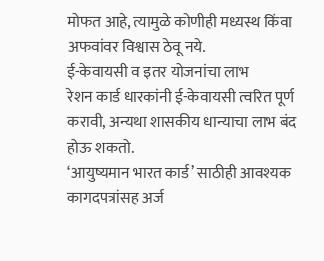मोफत आहे, त्यामुळे कोणीही मध्यस्थ किंवा अफवांवर विश्वास ठेवू नये.
ई-केवायसी व इतर योजनांचा लाभ
रेशन कार्ड धारकांनी ई-केवायसी त्वरित पूर्ण करावी, अन्यथा शासकीय धान्याचा लाभ बंद होऊ शकतो.
‘आयुष्यमान भारत कार्ड’ साठीही आवश्यक कागदपत्रांसह अर्ज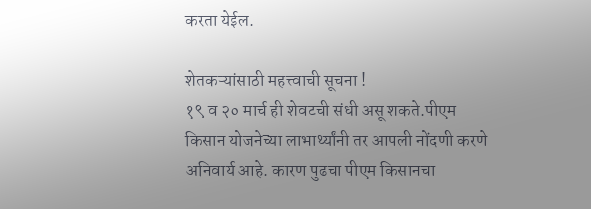करता येईल.

शेतकऱ्यांसाठी महत्त्वाची सूचना !
१९ व २० मार्च ही शेवटची संधी असू शकते.पीएम किसान योजनेच्या लाभार्थ्यांनी तर आपली नोंदणी करणे अनिवार्य आहे. कारण पुढचा पीएम किसानचा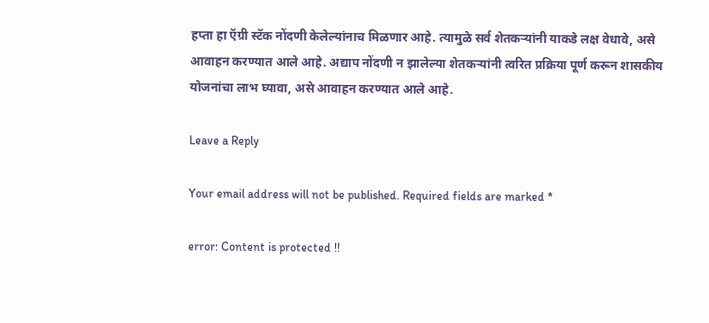हप्ता हा ऍग्री स्टॅक नोंदणी केलेल्यांनाच मिळणार आहे. त्यामुळे सर्व शेतकऱ्यांनी याकडे लक्ष वेधावे, असे आवाहन करण्यात आले आहे. अद्याप नोंदणी न झालेल्या शेतकऱ्यांनी त्वरित प्रक्रिया पूर्ण करून शासकीय योजनांचा लाभ घ्यावा, असे आवाहन करण्यात आले आहे.

Leave a Reply

Your email address will not be published. Required fields are marked *

error: Content is protected !!